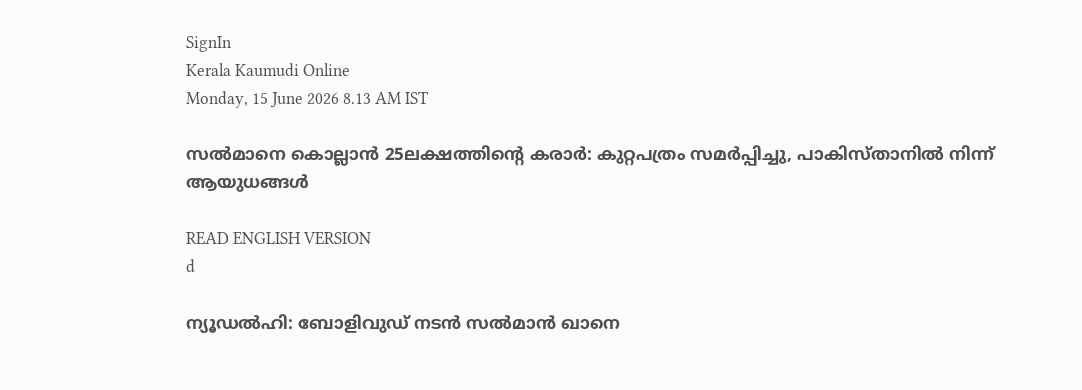SignIn
Kerala Kaumudi Online
Monday, 15 June 2026 8.13 AM IST

സൽമാനെ കൊല്ലാൻ 25ലക്ഷത്തിന്റെ കരാർ: കുറ്റപത്രം സമർപ്പിച്ചു, പാകിസ്താനിൽ നിന്ന് ആയുധങ്ങൾ

READ ENGLISH VERSION
d

ന്യൂഡൽഹി: ബോളിവുഡ് നടൻ സൽമാൻ ഖാനെ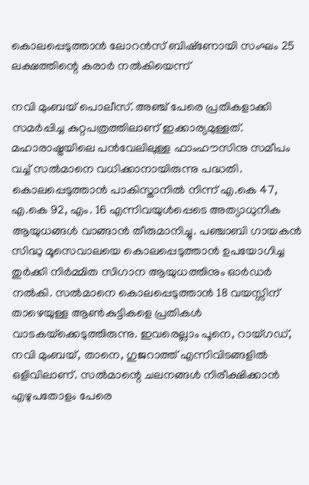കൊലപ്പെടുത്താൻ ലോറൻസ് ബിഷ്‌ണോയി സംഘം 25 ലക്ഷത്തിന്റെ കരാർ നൽകിയെന്ന്

നവി മുംബയ് പൊലീസ്. അഞ്ച് പേരെ പ്രതികളാക്കി സമർപ്പിച്ച കുറ്റപത്രത്തിലാണ് ഇക്കാര്യമുള്ളത്. മഹാരാഷ്ട്രയിലെ പൻവേലിലുള്ള ഫാംഹൗസിനു സമീപം വച്ച് സൽമാനെ വധിക്കാനായിരുന്നു പദ്ധതി. കൊലപ്പെടുത്താൻ പാകിസ്താനിൽ നിന്ന് എ.കെ 47, എ.കെ 92, എം. 16 എന്നിവയുൾപ്പെടെ അത്യാധുനിക ആയുധങ്ങൾ വാങ്ങാൻ തീരുമാനിച്ചു. പഞ്ചാബി ഗായകൻ സിദ്ധു മൂസെവാലയെ കൊലപ്പെടുത്താൻ ഉപയോഗിച്ച തുർക്കി നിർമ്മിത സിഗാന ആയുധത്തിനും ഓർഡർ നൽകി. സൽമാനെ കൊലപ്പെടുത്താൻ 18 വയസ്സിന് താഴെയുള്ള ആൺകുട്ടികളെ പ്രതികൾ വാടകയ്‌ക്കെടുത്തിരുന്നു. ഇവരെല്ലാം പൂനെ, റായ്ഗഡ്, നവി മുംബയ്, താനെ, ഗുജറാത്ത് എന്നിവിടങ്ങളിൽ ഒളിവിലാണ്. സൽമാന്റെ ചലനങ്ങൾ നിരീക്ഷിക്കാൻ എഴുപതോളം പേരെ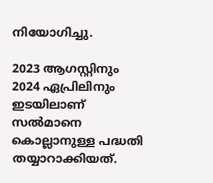നിയോഗിച്ചു.

2023 ആഗസ്റ്റിനും 2024 ഏപ്രിലിനും ഇടയിലാണ് സൽമാനെ കൊല്ലാനുള്ള പദ്ധതി തയ്യാറാക്കിയത്.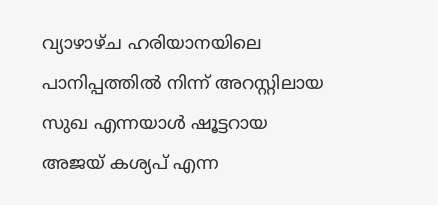വ്യാഴാഴ്ച ഹരിയാനയിലെ പാനിപ്പത്തിൽ നിന്ന് അറസ്റ്റിലായ സുഖ എന്നയാൾ ഷൂട്ടറായ അജയ് കശ്യപ് എന്ന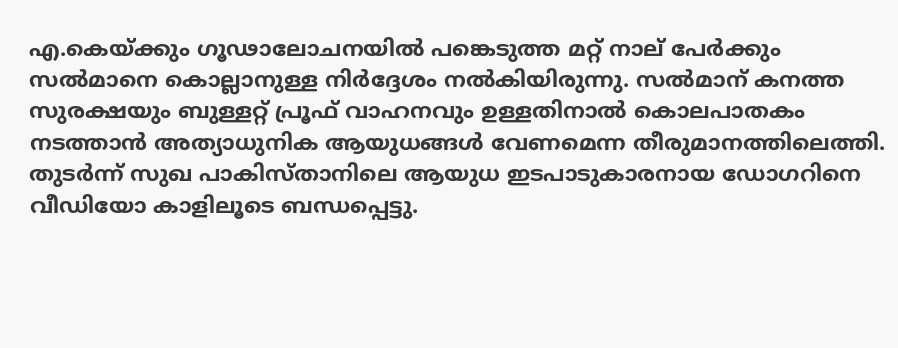എ.കെയ്ക്കും ഗൂഢാലോചനയിൽ പങ്കെടുത്ത മറ്റ് നാല് പേർക്കും സൽമാനെ കൊല്ലാനുള്ള നിർദ്ദേശം നൽകിയിരുന്നു. സൽമാന് കനത്ത സുരക്ഷയും ബുള്ളറ്റ് പ്രൂഫ് വാഹനവും ഉള്ളതിനാൽ കൊലപാതകം നടത്താൻ അത്യാധുനിക ആയുധങ്ങൾ വേണമെന്ന തീരുമാനത്തിലെത്തി. തുടർന്ന് സുഖ പാകിസ്താനിലെ ആയുധ ഇടപാടുകാരനായ ഡോഗറിനെ വീഡിയോ കാളിലൂടെ ബന്ധപ്പെട്ടു.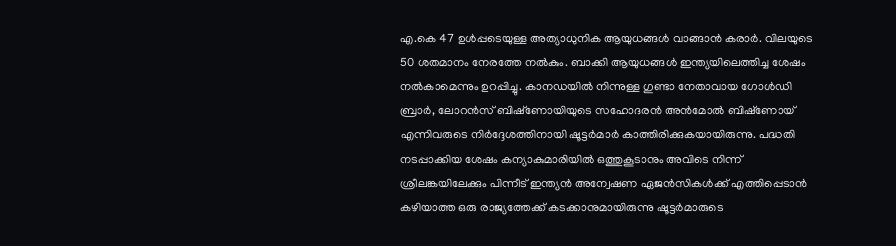എ.കെ 47 ഉൾപ്പടെയുള്ള അത്യാധുനിക ആയുധങ്ങൾ വാങ്ങാൻ കരാർ. വിലയുടെ 50 ശതമാനം നേരത്തേ നൽകും. ബാക്കി ആയുധങ്ങൾ ഇന്ത്യയിലെത്തിച്ച ശേഷം നൽകാമെന്നും ഉറപ്പിച്ചു. കാനഡയിൽ നിന്നുള്ള ഗുണ്ടാ നേതാവായ ഗോൾഡി ബ്രാർ, ലോറൻസ് ബിഷ്‌ണോയിയുടെ സഹോദരൻ അൻമോൽ ബിഷ്‌ണോയ് എന്നിവരുടെ നിർദ്ദേശത്തിനായി ഷൂട്ടർമാർ കാത്തിരിക്കുകയായിരുന്നു. പദ്ധതി നടപ്പാക്കിയ ശേഷം കന്യാകുമാരിയിൽ ഒത്തുകൂടാനും അവിടെ നിന്ന് ശ്രീലങ്കയിലേക്കും പിന്നീട് ഇന്ത്യൻ അന്വേഷണ ഏജൻസികൾക്ക് എത്തിപ്പെടാൻ കഴിയാത്ത ഒരു രാജ്യത്തേക്ക് കടക്കാനുമായിരുന്നു ഷൂട്ടർമാരുടെ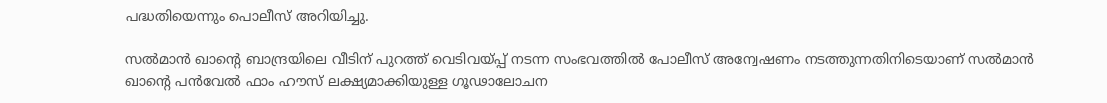പദ്ധതിയെന്നും പൊലീസ് അറിയിച്ചു.

സൽമാൻ ഖാന്റെ ബാന്ദ്രയിലെ വീടിന് പുറത്ത് വെടിവയ്പ്പ് നടന്ന സംഭവത്തിൽ പോലീസ് അന്വേഷണം നടത്തുന്നതിനിടെയാണ് സൽമാൻ ഖാന്റെ പൻവേൽ ഫാം ഹൗസ് ലക്ഷ്യമാക്കിയുള്ള ഗൂഢാലോചന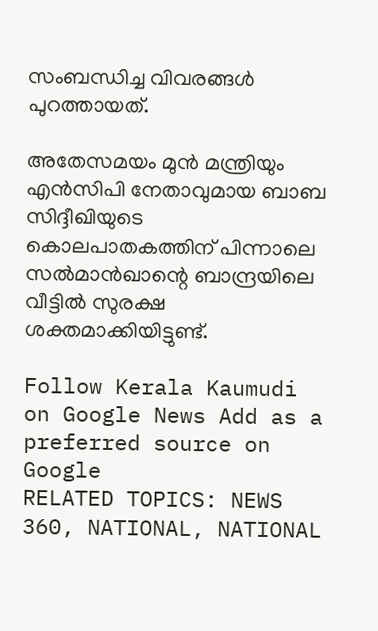സംബന്ധിച്ച വിവരങ്ങൾ പുറത്തായത്.

അതേസമയം മുൻ മന്ത്രിയും എൻസിപി നേതാവുമായ ബാബ സിദ്ദീഖിയുടെ കൊലപാതകത്തിന് പിന്നാലെ സൽമാൻഖാന്റെ ബാന്ദ്രയിലെ വീട്ടിൽ സുരക്ഷ ശക്തമാക്കിയിട്ടുണ്ട്.

Follow Kerala Kaumudi on Google News Add as a preferred source on Google
RELATED TOPICS: NEWS 360, NATIONAL, NATIONAL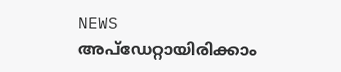NEWS
അപ്ഡേറ്റായിരിക്കാം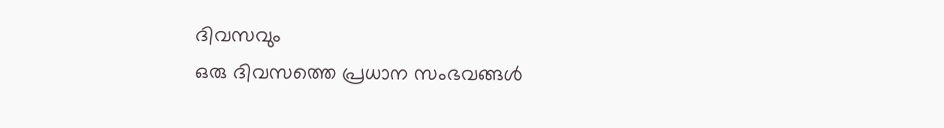ദിവസവും
ഒരു ദിവസത്തെ പ്രധാന സംഭവങ്ങൾ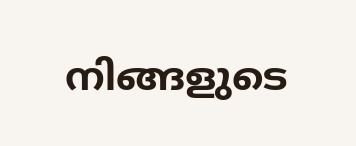നിങ്ങളുടെ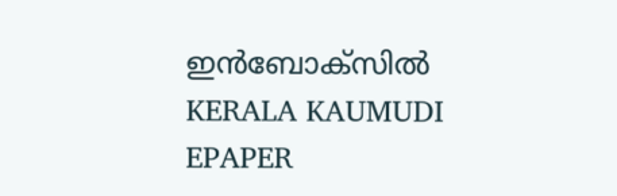ഇൻബോക്സിൽ
KERALA KAUMUDI EPAPER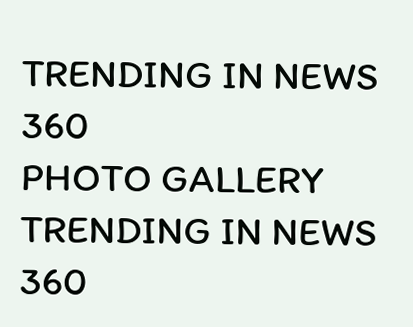TRENDING IN NEWS 360
PHOTO GALLERY
TRENDING IN NEWS 360